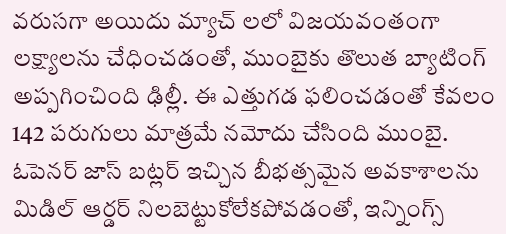వరుసగా అయిదు మ్యాచ్ లలో విజయవంతంగా లక్ష్యాలను చేధించడంతో, ముంబైకు తొలుత బ్యాటింగ్ అప్పగించింది ఢిల్లీ. ఈ ఎత్తుగడ ఫలించడంతో కేవలం 142 పరుగులు మాత్రమే నమోదు చేసింది ముంబై. ఓపెనర్ జాస్ బట్లర్ ఇచ్చిన బీభత్సమైన అవకాశాలను మిడిల్ ఆర్డర్ నిలబెట్టుకోలేకపోవడంతో, ఇన్నింగ్స్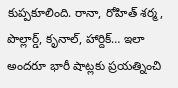కుప్పకూలింది. రానా, రోహిత్ శర్మ, పొల్లార్డ్, కృనాల్, హార్దిక్… ఇలా అందరూ భారీ షాట్లకు ప్రయత్నించి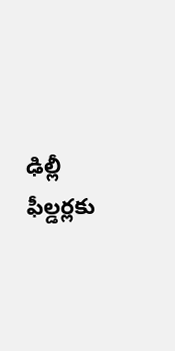ఢిల్లీ ఫీల్డర్లకు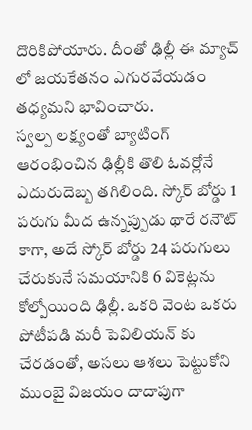దొరికిపోయారు. దీంతో ఢిల్లీ ఈ మ్యాచ్ లో జయకేతనం ఎగురవేయడం తధ్యమని భావించారు.
స్వల్ప లక్ష్యంతో బ్యాటింగ్ ఆరంభించిన ఢిల్లీకి తొలి ఓవర్లోనే ఎదురుదెబ్బ తగిలింది. స్కోర్ బోర్డు 1 పరుగు మీద ఉన్నప్పుడు థారే రనౌట్ కాగా, అదే స్కోర్ బోర్డు 24 పరుగులు చేరుకునే సమయానికి 6 వికెట్లను కోల్పోయింది ఢిల్లీ. ఒకరి వెంట ఒకరు పోటీపడి మరీ పెవిలియన్ కు చేరడంతో, అసలు ఆశలు పెట్టుకోని ముంబై విజయం దాదాపుగా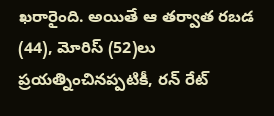ఖరారైంది. అయితే ఆ తర్వాత రబడ (44), మోరిస్ (52)లు ప్రయత్నించినప్పటికీ, రన్ రేట్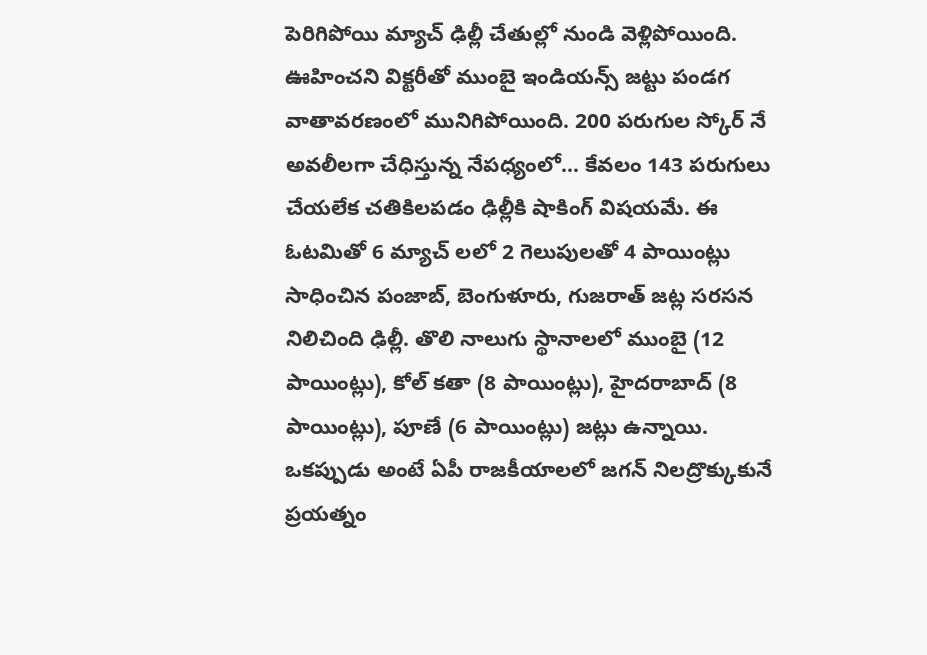పెరిగిపోయి మ్యాచ్ ఢిల్లీ చేతుల్లో నుండి వెళ్లిపోయింది.
ఊహించని విక్టరీతో ముంబై ఇండియన్స్ జట్టు పండగ వాతావరణంలో మునిగిపోయింది. 200 పరుగుల స్కోర్ నే అవలీలగా చేధిస్తున్న నేపధ్యంలో… కేవలం 143 పరుగులు చేయలేక చతికిలపడం ఢిల్లీకి షాకింగ్ విషయమే. ఈ ఓటమితో 6 మ్యాచ్ లలో 2 గెలుపులతో 4 పాయింట్లు సాధించిన పంజాబ్, బెంగుళూరు, గుజరాత్ జట్ల సరసన నిలిచింది ఢిల్లీ. తొలి నాలుగు స్థానాలలో ముంబై (12 పాయింట్లు), కోల్ కతా (8 పాయింట్లు), హైదరాబాద్ (8 పాయింట్లు), పూణే (6 పాయింట్లు) జట్లు ఉన్నాయి.
ఒకప్పుడు అంటే ఏపీ రాజకీయాలలో జగన్ నిలద్రొక్కుకునే ప్రయత్నం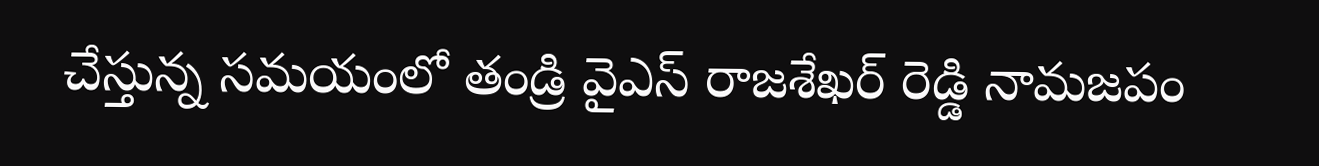చేస్తున్న సమయంలో తండ్రి వైఎస్ రాజశేఖర్ రెడ్డి నామజపం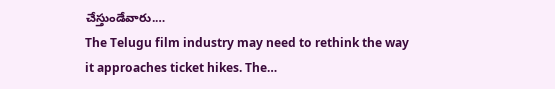చేస్తుండేవారు.…
The Telugu film industry may need to rethink the way it approaches ticket hikes. The…